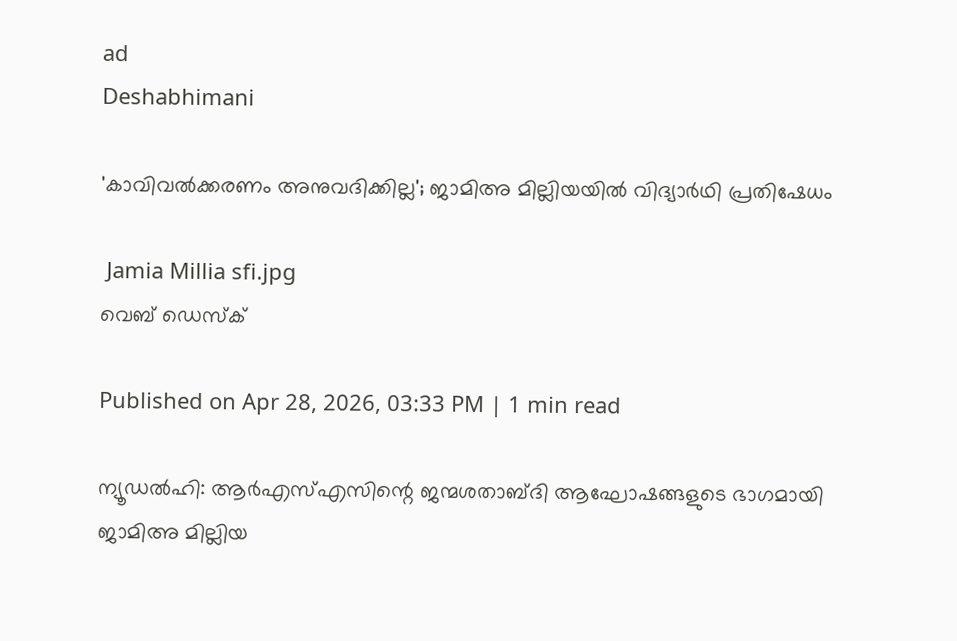ad
Deshabhimani

'കാവിവൽക്കരണം അനുവദിക്കില്ല'; ജാമിഅ മില്ലിയയിൽ വിദ്യാർഥി പ്രതിഷേധം

 Jamia Millia sfi.jpg
വെബ് ഡെസ്ക്

Published on Apr 28, 2026, 03:33 PM | 1 min read

ന്യൂഡൽഹി: ആർഎസ്‌എസിന്റെ ജന്മശതാബ്‌ദി ആഘോഷങ്ങളുടെ ഭാഗമായി ജാമിഅ മില്ലിയ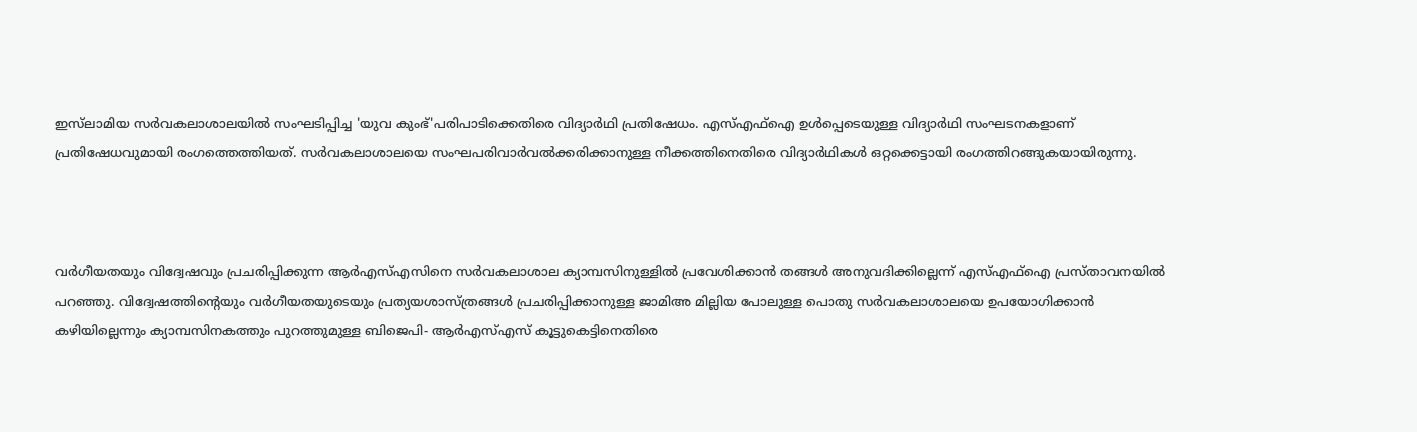ഇസ്‍ലാമിയ സർവകലാശാലയിൽ സംഘടിപ്പിച്ച 'യുവ കുംഭ്'പരിപാടിക്കെതിരെ വിദ്യാർഥി പ്രതിഷേധം. എസ്എഫ്ഐ ഉൾപ്പെടെയുള്ള വിദ്യാർഥി സംഘടനകളാണ് പ്രതിഷേധവുമായി രംഗത്തെത്തിയത്. സർവകലാശാലയെ സംഘപരിവാർവൽക്കരിക്കാനുള്ള നീക്കത്തിനെതിരെ വിദ്യാർഥികൾ ഒറ്റക്കെട്ടായി രംഗത്തിറങ്ങുകയായിരുന്നു.



വർഗീയതയും വിദ്വേഷവും പ്രചരിപ്പിക്കുന്ന ആർഎസ്എസിനെ സർവകലാശാല ക്യാമ്പസിനുള്ളിൽ പ്രവേശിക്കാൻ തങ്ങൾ അനുവദിക്കില്ലെന്ന് എസ്എഫ്ഐ പ്രസ്താവനയിൽ പറഞ്ഞു. വിദ്വേഷത്തിന്റെയും വർഗീയതയുടെയും പ്രത്യയശാസ്ത്രങ്ങൾ പ്രചരിപ്പിക്കാനുള്ള ജാമിഅ മില്ലിയ പോലുള്ള പൊതു സർവകലാശാലയെ ഉപയോഗിക്കാൻ കഴിയില്ലെന്നും ക്യാമ്പസിനകത്തും പുറത്തുമുള്ള ബിജെപി- ആർഎസ്എസ് കൂട്ടുകെട്ടിനെതിരെ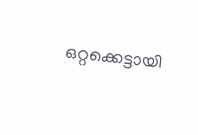ഒറ്റക്കെട്ടായി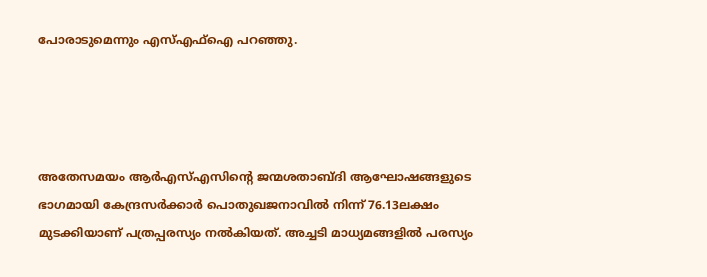പോരാടുമെന്നും എസ്എഫ്ഐ പറഞ്ഞു.




അതേസമയം ആർഎസ്‌എസിന്റെ ജന്മശതാബ്‌ദി ആഘോഷങ്ങളുടെ ഭാഗമായി കേന്ദ്രസർക്കാർ പൊതുഖജനാവിൽ നിന്ന്‌ 76.13ലക്ഷം മുടക്കിയാണ് പത്രപ്പരസ്യം നൽകിയത്. അച്ചടി മാധ്യമങ്ങളിൽ പരസ്യം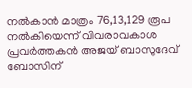നൽകാൻ മാത്രം 76,13,129 രൂപ നൽകിയെന്ന് വിവരാവകാശ പ്രവർത്തകൻ അജയ്‌ ബാസുദേവ്‌ ബോസിന്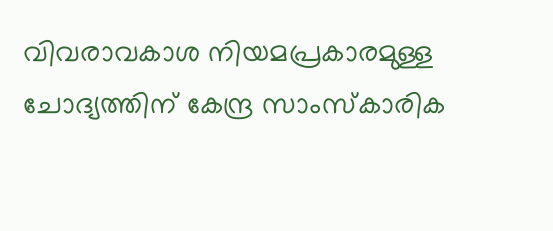വിവരാവകാശ നിയമപ്രകാരമുള്ള ചോദ്യത്തിന്‌ കേന്ദ്ര സാംസ്‌കാരിക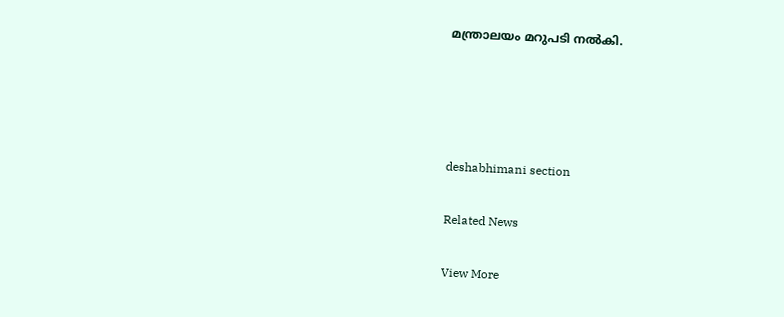മന്ത്രാലയം മറുപടി നൽകി.




deshabhimani section

Related News

View More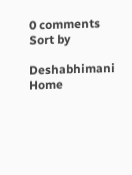0 comments
Sort by

Deshabhimani
Home